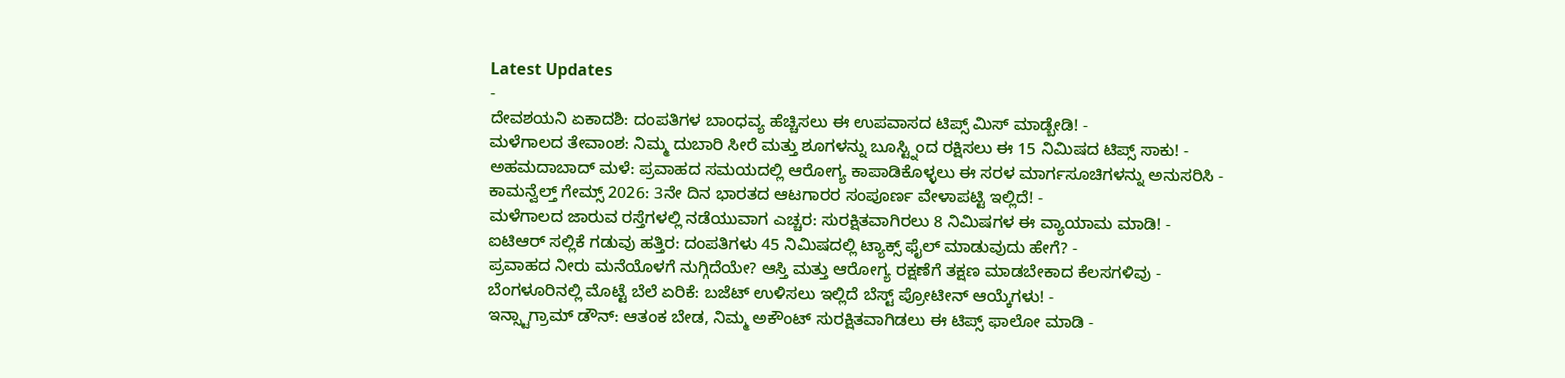Latest Updates
-
ದೇವಶಯನಿ ಏಕಾದಶಿ: ದಂಪತಿಗಳ ಬಾಂಧವ್ಯ ಹೆಚ್ಚಿಸಲು ಈ ಉಪವಾಸದ ಟಿಪ್ಸ್ ಮಿಸ್ ಮಾಡ್ಬೇಡಿ! -
ಮಳೆಗಾಲದ ತೇವಾಂಶ: ನಿಮ್ಮ ದುಬಾರಿ ಸೀರೆ ಮತ್ತು ಶೂಗಳನ್ನು ಬೂಸ್ಟ್ನಿಂದ ರಕ್ಷಿಸಲು ಈ 15 ನಿಮಿಷದ ಟಿಪ್ಸ್ ಸಾಕು! -
ಅಹಮದಾಬಾದ್ ಮಳೆ: ಪ್ರವಾಹದ ಸಮಯದಲ್ಲಿ ಆರೋಗ್ಯ ಕಾಪಾಡಿಕೊಳ್ಳಲು ಈ ಸರಳ ಮಾರ್ಗಸೂಚಿಗಳನ್ನು ಅನುಸರಿಸಿ -
ಕಾಮನ್ವೆಲ್ತ್ ಗೇಮ್ಸ್ 2026: 3ನೇ ದಿನ ಭಾರತದ ಆಟಗಾರರ ಸಂಪೂರ್ಣ ವೇಳಾಪಟ್ಟಿ ಇಲ್ಲಿದೆ! -
ಮಳೆಗಾಲದ ಜಾರುವ ರಸ್ತೆಗಳಲ್ಲಿ ನಡೆಯುವಾಗ ಎಚ್ಚರ: ಸುರಕ್ಷಿತವಾಗಿರಲು 8 ನಿಮಿಷಗಳ ಈ ವ್ಯಾಯಾಮ ಮಾಡಿ! -
ಐಟಿಆರ್ ಸಲ್ಲಿಕೆ ಗಡುವು ಹತ್ತಿರ: ದಂಪತಿಗಳು 45 ನಿಮಿಷದಲ್ಲಿ ಟ್ಯಾಕ್ಸ್ ಫೈಲ್ ಮಾಡುವುದು ಹೇಗೆ? -
ಪ್ರವಾಹದ ನೀರು ಮನೆಯೊಳಗೆ ನುಗ್ಗಿದೆಯೇ? ಆಸ್ತಿ ಮತ್ತು ಆರೋಗ್ಯ ರಕ್ಷಣೆಗೆ ತಕ್ಷಣ ಮಾಡಬೇಕಾದ ಕೆಲಸಗಳಿವು -
ಬೆಂಗಳೂರಿನಲ್ಲಿ ಮೊಟ್ಟೆ ಬೆಲೆ ಏರಿಕೆ: ಬಜೆಟ್ ಉಳಿಸಲು ಇಲ್ಲಿದೆ ಬೆಸ್ಟ್ ಪ್ರೋಟೀನ್ ಆಯ್ಕೆಗಳು! -
ಇನ್ಸ್ಟಾಗ್ರಾಮ್ ಡೌನ್: ಆತಂಕ ಬೇಡ, ನಿಮ್ಮ ಅಕೌಂಟ್ ಸುರಕ್ಷಿತವಾಗಿಡಲು ಈ ಟಿಪ್ಸ್ ಫಾಲೋ ಮಾಡಿ -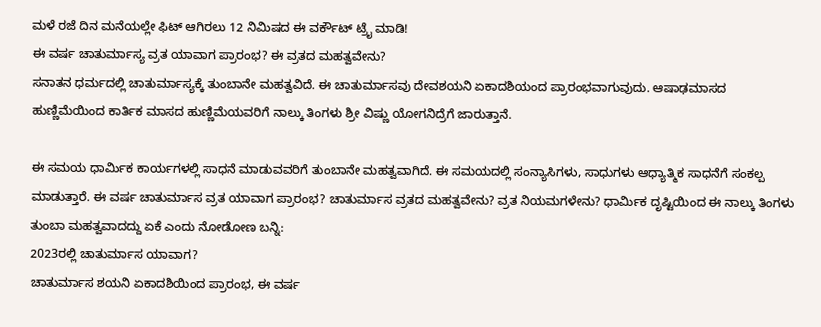ಮಳೆ ರಜೆ ದಿನ ಮನೆಯಲ್ಲೇ ಫಿಟ್ ಆಗಿರಲು 12 ನಿಮಿಷದ ಈ ವರ್ಕೌಟ್ ಟ್ರೈ ಮಾಡಿ!
ಈ ವರ್ಷ ಚಾತುರ್ಮಾಸ್ಯ ವ್ರತ ಯಾವಾಗ ಪ್ರಾರಂಭ? ಈ ವ್ರತದ ಮಹತ್ವವೇನು?
ಸನಾತನ ಧರ್ಮದಲ್ಲಿ ಚಾತುರ್ಮಾಸ್ಯಕ್ಕೆ ತುಂಬಾನೇ ಮಹತ್ವವಿದೆ. ಈ ಚಾತುರ್ಮಾಸವು ದೇವಶಯನಿ ಏಕಾದಶಿಯಂದ ಪ್ರಾರಂಭವಾಗುವುದು. ಆಷಾಢಮಾಸದ ಹುಣ್ಣಿಮೆಯಿಂದ ಕಾರ್ತಿಕ ಮಾಸದ ಹುಣ್ಣಿಮೆಯವರಿಗೆ ನಾಲ್ಕು ತಿಂಗಳು ಶ್ರೀ ವಿಷ್ಣು ಯೋಗನಿದ್ರೆಗೆ ಜಾರುತ್ತಾನೆ.

ಈ ಸಮಯ ಧಾರ್ಮಿಕ ಕಾರ್ಯಗಳಲ್ಲಿ ಸಾಧನೆ ಮಾಡುವವರಿಗೆ ತುಂಬಾನೇ ಮಹತ್ವವಾಗಿದೆ. ಈ ಸಮಯದಲ್ಲಿ ಸಂನ್ಯಾಸಿಗಳು, ಸಾಧುಗಳು ಆಧ್ಯಾತ್ಮಿಕ ಸಾಧನೆಗೆ ಸಂಕಲ್ಪ ಮಾಡುತ್ತಾರೆ. ಈ ವರ್ಷ ಚಾತುರ್ಮಾಸ ವ್ರತ ಯಾವಾಗ ಪ್ರಾರಂಭ? ಚಾತುರ್ಮಾಸ ವ್ರತದ ಮಹತ್ವವೇನು? ವ್ರತ ನಿಯಮಗಳೇನು? ಧಾರ್ಮಿಕ ದೃಷ್ಟಿಯಿಂದ ಈ ನಾಲ್ಕು ತಿಂಗಳು ತುಂಬಾ ಮಹತ್ವವಾದದ್ದು ಏಕೆ ಎಂದು ನೋಡೋಣ ಬನ್ನಿ:
2023ರಲ್ಲಿ ಚಾತುರ್ಮಾಸ ಯಾವಾಗ?
ಚಾತುರ್ಮಾಸ ಶಯನಿ ಏಕಾದಶಿಯಿಂದ ಪ್ರಾರಂಭ, ಈ ವರ್ಷ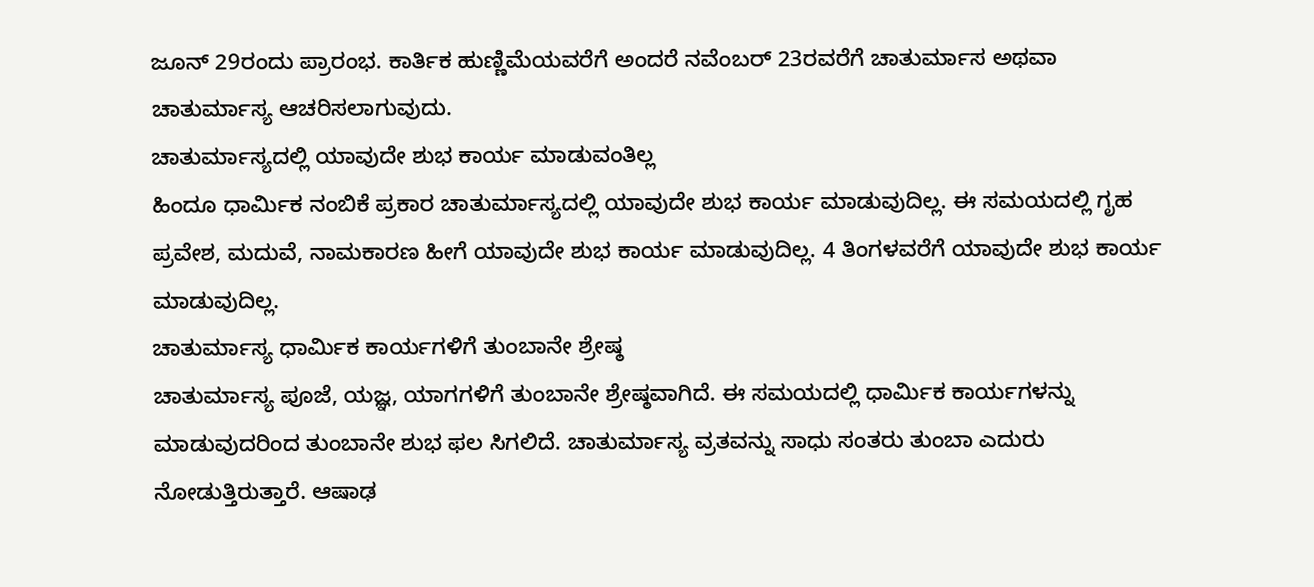ಜೂನ್ 29ರಂದು ಪ್ರಾರಂಭ. ಕಾರ್ತಿಕ ಹುಣ್ಣಿಮೆಯವರೆಗೆ ಅಂದರೆ ನವೆಂಬರ್ 23ರವರೆಗೆ ಚಾತುರ್ಮಾಸ ಅಥವಾ ಚಾತುರ್ಮಾಸ್ಯ ಆಚರಿಸಲಾಗುವುದು.
ಚಾತುರ್ಮಾಸ್ಯದಲ್ಲಿ ಯಾವುದೇ ಶುಭ ಕಾರ್ಯ ಮಾಡುವಂತಿಲ್ಲ
ಹಿಂದೂ ಧಾರ್ಮಿಕ ನಂಬಿಕೆ ಪ್ರಕಾರ ಚಾತುರ್ಮಾಸ್ಯದಲ್ಲಿ ಯಾವುದೇ ಶುಭ ಕಾರ್ಯ ಮಾಡುವುದಿಲ್ಲ. ಈ ಸಮಯದಲ್ಲಿ ಗೃಹ ಪ್ರವೇಶ, ಮದುವೆ, ನಾಮಕಾರಣ ಹೀಗೆ ಯಾವುದೇ ಶುಭ ಕಾರ್ಯ ಮಾಡುವುದಿಲ್ಲ. 4 ತಿಂಗಳವರೆಗೆ ಯಾವುದೇ ಶುಭ ಕಾರ್ಯ ಮಾಡುವುದಿಲ್ಲ.
ಚಾತುರ್ಮಾಸ್ಯ ಧಾರ್ಮಿಕ ಕಾರ್ಯಗಳಿಗೆ ತುಂಬಾನೇ ಶ್ರೇಷ್ಠ
ಚಾತುರ್ಮಾಸ್ಯ ಪೂಜೆ, ಯಜ್ಞ, ಯಾಗಗಳಿಗೆ ತುಂಬಾನೇ ಶ್ರೇಷ್ಠವಾಗಿದೆ. ಈ ಸಮಯದಲ್ಲಿ ಧಾರ್ಮಿಕ ಕಾರ್ಯಗಳನ್ನು ಮಾಡುವುದರಿಂದ ತುಂಬಾನೇ ಶುಭ ಫಲ ಸಿಗಲಿದೆ. ಚಾತುರ್ಮಾಸ್ಯ ವ್ರತವನ್ನು ಸಾಧು ಸಂತರು ತುಂಬಾ ಎದುರು ನೋಡುತ್ತಿರುತ್ತಾರೆ. ಆಷಾಢ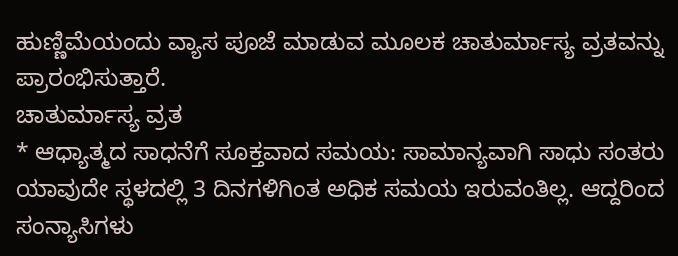ಹುಣ್ಣಿಮೆಯಂದು ವ್ಯಾಸ ಪೂಜೆ ಮಾಡುವ ಮೂಲಕ ಚಾತುರ್ಮಾಸ್ಯ ವ್ರತವನ್ನು ಪ್ರಾರಂಭಿಸುತ್ತಾರೆ.
ಚಾತುರ್ಮಾಸ್ಯ ವ್ರತ
* ಆಧ್ಯಾತ್ಮದ ಸಾಧನೆಗೆ ಸೂಕ್ತವಾದ ಸಮಯ: ಸಾಮಾನ್ಯವಾಗಿ ಸಾಧು ಸಂತರು ಯಾವುದೇ ಸ್ಥಳದಲ್ಲಿ 3 ದಿನಗಳಿಗಿಂತ ಅಧಿಕ ಸಮಯ ಇರುವಂತಿಲ್ಲ. ಆದ್ದರಿಂದ ಸಂನ್ಯಾಸಿಗಳು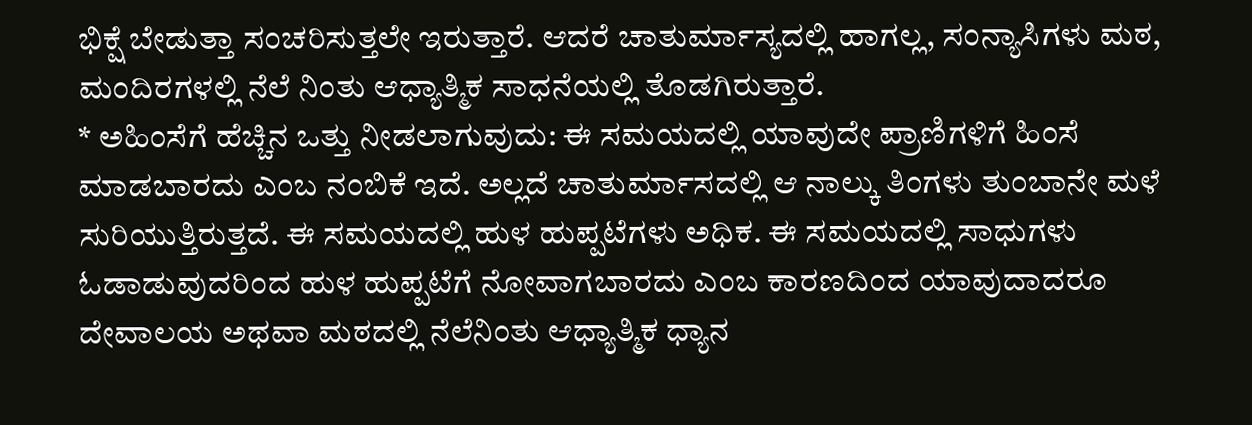ಭಿಕ್ಷೆ ಬೇಡುತ್ತಾ ಸಂಚರಿಸುತ್ತಲೇ ಇರುತ್ತಾರೆ. ಆದರೆ ಚಾತುರ್ಮಾಸ್ಯದಲ್ಲಿ ಹಾಗಲ್ಲ, ಸಂನ್ಯಾಸಿಗಳು ಮಠ, ಮಂದಿರಗಳಲ್ಲಿ ನೆಲೆ ನಿಂತು ಆಧ್ಯಾತ್ಮಿಕ ಸಾಧನೆಯಲ್ಲಿ ತೊಡಗಿರುತ್ತಾರೆ.
* ಅಹಿಂಸೆಗೆ ಹೆಚ್ಚಿನ ಒತ್ತು ನೀಡಲಾಗುವುದು: ಈ ಸಮಯದಲ್ಲಿ ಯಾವುದೇ ಪ್ರಾಣಿಗಳಿಗೆ ಹಿಂಸೆ ಮಾಡಬಾರದು ಎಂಬ ನಂಬಿಕೆ ಇದೆ. ಅಲ್ಲದೆ ಚಾತುರ್ಮಾಸದಲ್ಲಿ ಆ ನಾಲ್ಕು ತಿಂಗಳು ತುಂಬಾನೇ ಮಳೆ ಸುರಿಯುತ್ತಿರುತ್ತದೆ. ಈ ಸಮಯದಲ್ಲಿ ಹುಳ ಹುಪ್ಪಟೆಗಳು ಅಧಿಕ. ಈ ಸಮಯದಲ್ಲಿ ಸಾಧುಗಳು ಓಡಾಡುವುದರಿಂದ ಹುಳ ಹುಪ್ಪಟೆಗೆ ನೋವಾಗಬಾರದು ಎಂಬ ಕಾರಣದಿಂದ ಯಾವುದಾದರೂ ದೇವಾಲಯ ಅಥವಾ ಮಠದಲ್ಲಿ ನೆಲೆನಿಂತು ಆಧ್ಯಾತ್ಮಿಕ ಧ್ಯಾನ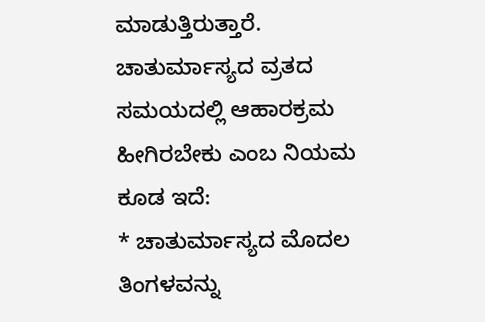ಮಾಡುತ್ತಿರುತ್ತಾರೆ.
ಚಾತುರ್ಮಾಸ್ಯದ ವ್ರತದ ಸಮಯದಲ್ಲಿ ಆಹಾರಕ್ರಮ ಹೀಗಿರಬೇಕು ಎಂಬ ನಿಯಮ ಕೂಡ ಇದೆ:
* ಚಾತುರ್ಮಾಸ್ಯದ ಮೊದಲ ತಿಂಗಳವನ್ನು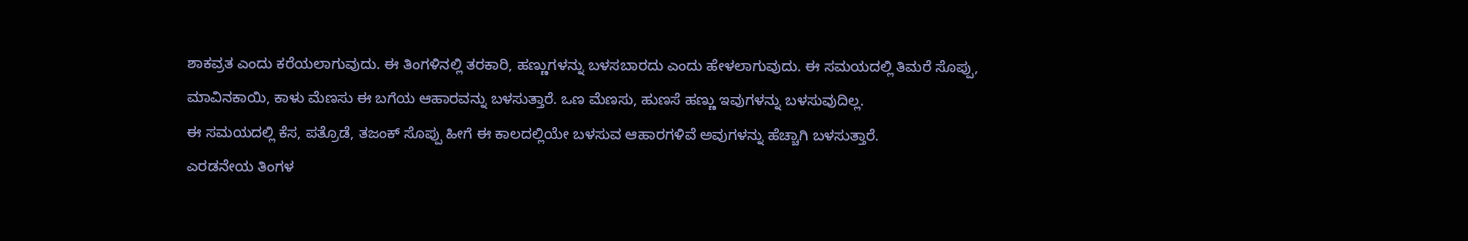ಶಾಕವ್ರತ ಎಂದು ಕರೆಯಲಾಗುವುದು. ಈ ತಿಂಗಳಿನಲ್ಲಿ ತರಕಾರಿ, ಹಣ್ಣುಗಳನ್ನು ಬಳಸಬಾರದು ಎಂದು ಹೇಳಲಾಗುವುದು. ಈ ಸಮಯದಲ್ಲಿ ತಿಮರೆ ಸೊಪ್ಪು, ಮಾವಿನಕಾಯಿ, ಕಾಳು ಮೆಣಸು ಈ ಬಗೆಯ ಆಹಾರವನ್ನು ಬಳಸುತ್ತಾರೆ. ಒಣ ಮೆಣಸು, ಹುಣಸೆ ಹಣ್ಣು ಇವುಗಳನ್ನು ಬಳಸುವುದಿಲ್ಲ.
ಈ ಸಮಯದಲ್ಲಿ ಕೆಸ, ಪತ್ರೊಡೆ, ತಜಂಕ್ ಸೊಪ್ಪು ಹೀಗೆ ಈ ಕಾಲದಲ್ಲಿಯೇ ಬಳಸುವ ಆಹಾರಗಳಿವೆ ಅವುಗಳನ್ನು ಹೆಚ್ಚಾಗಿ ಬಳಸುತ್ತಾರೆ.
ಎರಡನೇಯ ತಿಂಗಳ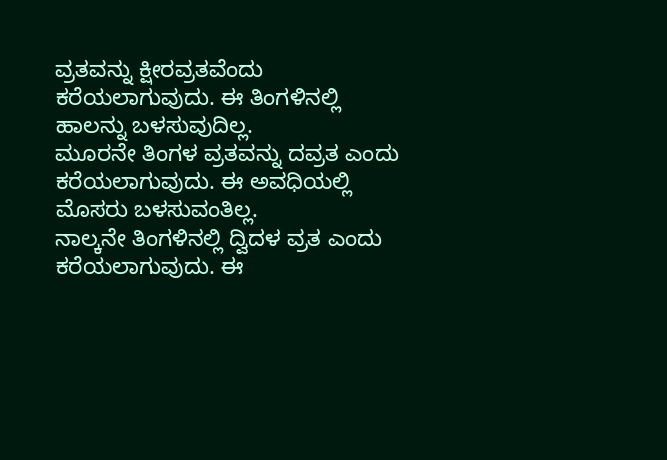ವ್ರತವನ್ನು ಕ್ಷೀರವ್ರತವೆಂದು ಕರೆಯಲಾಗುವುದು. ಈ ತಿಂಗಳಿನಲ್ಲಿ ಹಾಲನ್ನು ಬಳಸುವುದಿಲ್ಲ.
ಮೂರನೇ ತಿಂಗಳ ವ್ರತವನ್ನು ದವ್ರತ ಎಂದು ಕರೆಯಲಾಗುವುದು. ಈ ಅವಧಿಯಲ್ಲಿ ಮೊಸರು ಬಳಸುವಂತಿಲ್ಲ.
ನಾಲ್ಕನೇ ತಿಂಗಳಿನಲ್ಲಿ ದ್ವಿದಳ ವ್ರತ ಎಂದು ಕರೆಯಲಾಗುವುದು. ಈ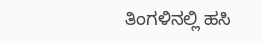ತಿಂಗಳಿನಲ್ಲಿ ಹಸಿ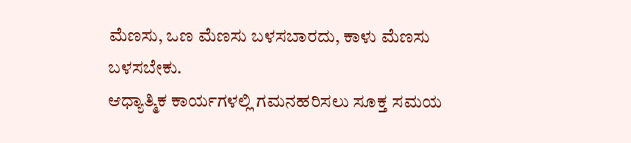ಮೆಣಸು, ಒಣ ಮೆಣಸು ಬಳಸಬಾರದು, ಕಾಳು ಮೆಣಸು ಬಳಸಬೇಕು.
ಆಧ್ಯಾತ್ಮಿಕ ಕಾರ್ಯಗಳಲ್ಲಿ ಗಮನಹರಿಸಲು ಸೂಕ್ತ ಸಮಯ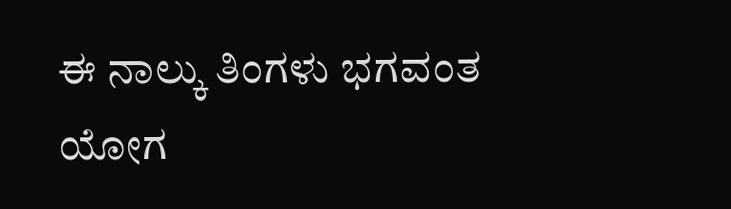ಈ ನಾಲ್ಕು ತಿಂಗಳು ಭಗವಂತ ಯೋಗ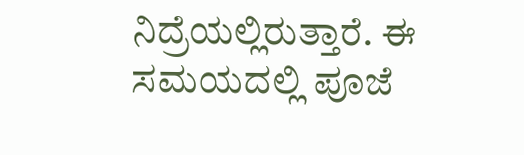ನಿದ್ರೆಯಲ್ಲಿರುತ್ತಾರೆ. ಈ ಸಮಯದಲ್ಲಿ ಪೂಜೆ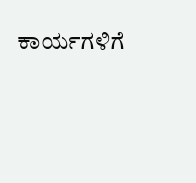ಕಾರ್ಯಗಳಿಗೆ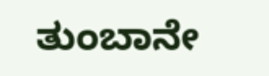ತುಂಬಾನೇ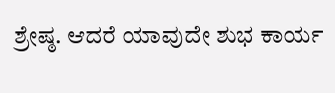ಶ್ರೇಷ್ಠ. ಆದರೆ ಯಾವುದೇ ಶುಭ ಕಾರ್ಯ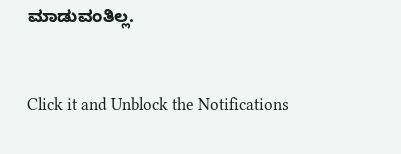ಮಾಡುವಂತಿಲ್ಲ.



Click it and Unblock the Notifications